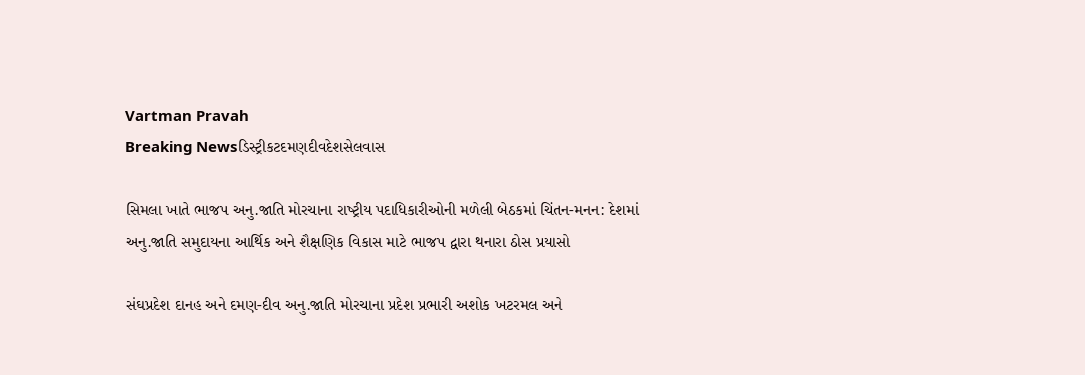Vartman Pravah
Breaking Newsડિસ્ટ્રીકટદમણદીવદેશસેલવાસ

સિમલા ખાતે ભાજપ અનુ.જાતિ મોરચાના રાષ્‍ટ્રીય પદાધિકારીઓની મળેલી બેઠકમાં ચિંતન-મનન: દેશમાં અનુ.જાતિ સમુદાયના આર્થિક અને શૈક્ષણિક વિકાસ માટે ભાજપ દ્વારા થનારા ઠોસ પ્રયાસો

સંઘપ્રદેશ દાનહ અને દમણ-દીવ અનુ.જાતિ મોરચાના પ્રદેશ પ્રભારી અશોક ખટરમલ અને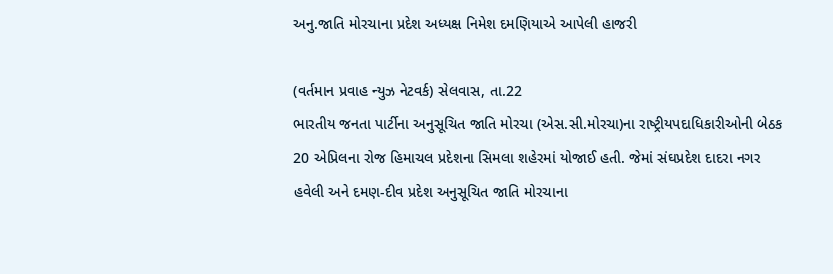અનુ.જાતિ મોરચાના પ્રદેશ અધ્‍યક્ષ નિમેશ દમણિયાએ આપેલી હાજરી

(વર્તમાન પ્રવાહ ન્‍યુઝ નેટવર્ક) સેલવાસ, તા.22
ભારતીય જનતા પાર્ટીના અનુસૂચિત જાતિ મોરચા (એસ.સી.મોરચા)ના રાષ્‍ટ્રીયપદાધિકારીઓની બેઠક 20 એપ્રિલના રોજ હિમાચલ પ્રદેશના સિમલા શહેરમાં યોજાઈ હતી. જેમાં સંઘપ્રદેશ દાદરા નગર હવેલી અને દમણ-દીવ પ્રદેશ અનુસૂચિત જાતિ મોરચાના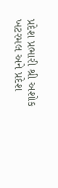પ્રદેશ પ્રભારી શ્રી અશોક ખટરમલ અને પ્રદેશ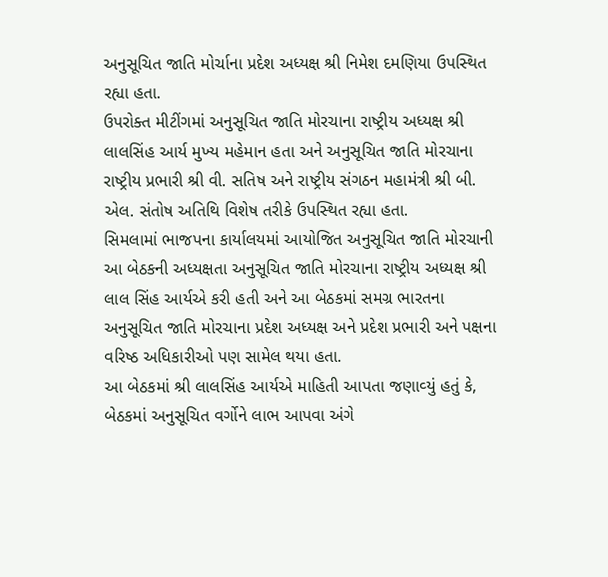અનુસૂચિત જાતિ મોર્ચાના પ્રદેશ અધ્‍યક્ષ શ્રી નિમેશ દમણિયા ઉપસ્‍થિત રહ્યા હતા.
ઉપરોક્‍ત મીટીંગમાં અનુસૂચિત જાતિ મોરચાના રાષ્‍ટ્રીય અધ્‍યક્ષ શ્રી લાલસિંહ આર્ય મુખ્‍ય મહેમાન હતા અને અનુસૂચિત જાતિ મોરચાના રાષ્‍ટ્રીય પ્રભારી શ્રી વી. સતિષ અને રાષ્‍ટ્રીય સંગઠન મહામંત્રી શ્રી બી. એલ. સંતોષ અતિથિ વિશેષ તરીકે ઉપસ્‍થિત રહ્યા હતા.
સિમલામાં ભાજપના કાર્યાલયમાં આયોજિત અનુસૂચિત જાતિ મોરચાની આ બેઠકની અધ્‍યક્ષતા અનુસૂચિત જાતિ મોરચાના રાષ્‍ટ્રીય અધ્‍યક્ષ શ્રી લાલ સિંહ આર્યએ કરી હતી અને આ બેઠકમાં સમગ્ર ભારતના અનુસૂચિત જાતિ મોરચાના પ્રદેશ અધ્‍યક્ષ અને પ્રદેશ પ્રભારી અને પક્ષના વરિષ્ઠ અધિકારીઓ પણ સામેલ થયા હતા.
આ બેઠકમાં શ્રી લાલસિંહ આર્યએ માહિતી આપતા જણાવ્‍યું હતું કે, બેઠકમાં અનુસૂચિત વર્ગોને લાભ આપવા અંગે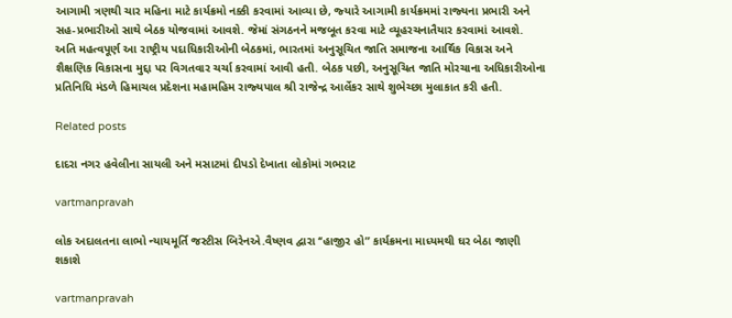આગામી ત્રણથી ચાર મહિના માટે કાર્યક્રમો નક્કી કરવામાં આવ્‍યા છે, જ્‍યારે આગામી કાર્યક્રમમાં રાજ્‍યના પ્રભારી અને સહ-પ્રભારીઓ સાથે બેઠક યોજવામાં આવશે. જેમાં સંગઠનને મજબૂત કરવા માટે વ્‍યૂહરચનાતૈયાર કરવામાં આવશે.
અતિ મહત્‍વપૂર્ણ આ રાષ્‍ટ્રીય પદાધિકારીઓની બેઠકમાં, ભારતમાં અનુસૂચિત જાતિ સમાજના આર્થિક વિકાસ અને શૈક્ષણિક વિકાસના મુદ્દા પર વિગતવાર ચર્ચા કરવામાં આવી હતી. બેઠક પછી, અનુસૂચિત જાતિ મોરચાના અધિકારીઓના પ્રતિનિધિ મંડળે હિમાચલ પ્રદેશના મહામહિમ રાજ્‍યપાલ શ્રી રાજેન્‍દ્ર આર્લેકર સાથે શુભેચ્‍છા મુલાકાત કરી હતી.

Related posts

દાદરા નગર હવેલીના સાયલી અને મસાટમાં દીપડો દેખાતા લોકોમાં ગભરાટ

vartmanpravah

લોક અદાલતના લાભો ન્‍યાયમૂર્તિ જસ્‍ટીસ બિરેનએ.વૈષ્‍ણવ દ્વારા ‘‘હાજીર હો” કાર્યક્રમના માધ્‍યમથી ઘર બેઠા જાણી શકાશે

vartmanpravah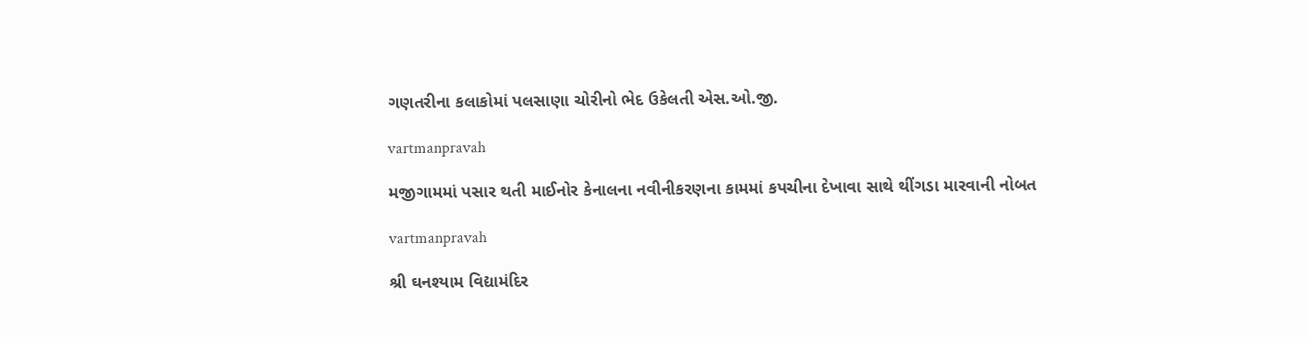ગણતરીના કલાકોમાં પલસાણા ચોરીનો ભેદ ઉકેલતી એસ.ઓ.જી.

vartmanpravah

મજીગામમાં પસાર થતી માઈનોર કેનાલના નવીનીકરણના કામમાં કપચીના દેખાવા સાથે થીંગડા મારવાની નોબત

vartmanpravah

શ્રી ઘનશ્‍યામ વિદ્યામંદિર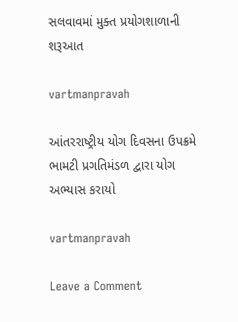સલવાવમાં મુક્‍ત પ્રયોગશાળાની શરૂઆત

vartmanpravah

આંતરરાષ્‍ટ્રીય યોગ દિવસના ઉપક્રમે ભામટી પ્રગતિમંડળ દ્વારા યોગ અભ્‍યાસ કરાયો

vartmanpravah

Leave a Comment